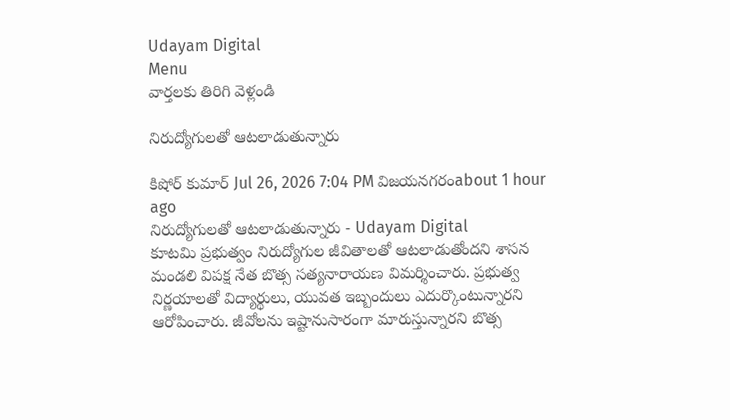Udayam Digital
Menu
వార్తలకు తిరిగి వెళ్లండి

నిరుద్యోగులతో ఆటలాడుతున్నారు

కిషోర్ కుమార్ Jul 26, 2026 7:04 PM విజయనగరంabout 1 hour ago
నిరుద్యోగులతో ఆటలాడుతున్నారు - Udayam Digital
కూటమి ప్రభుత్వం నిరుద్యోగుల జీవితాలతో ఆటలాడుతోందని శాసన మండలి విపక్ష నేత బొత్స సత్యనారాయణ విమర్శించారు. ప్రభుత్వ నిర్ణయాలతో విద్యార్థులు, యువత ఇబ్బందులు ఎదుర్కొంటున్నారని ఆరోపించారు. జీవోలను ఇష్టానుసారంగా మారుస్తున్నారని బొత్స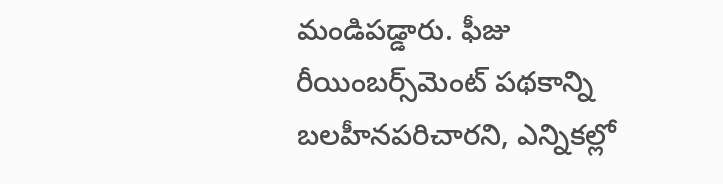మండిపడ్డారు. ఫీజు రీయింబర్స్‌మెంట్‌ పథకాన్ని బలహీనపరిచారని, ఎన్నికల్లో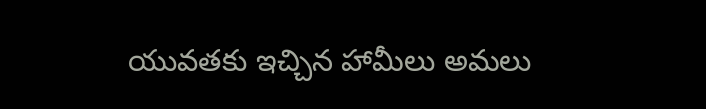యువతకు ఇచ్చిన హామీలు అమలు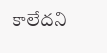కాలేదని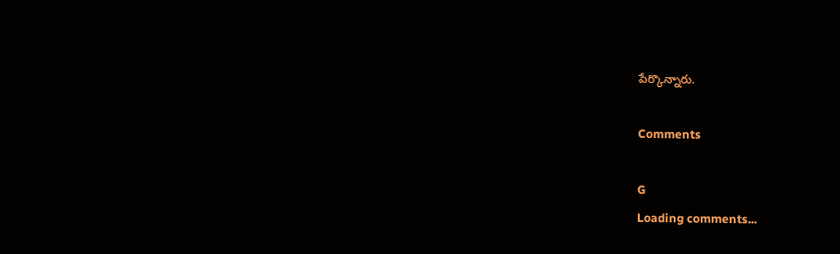పేర్కొన్నారు.

Comments

G
Loading comments...